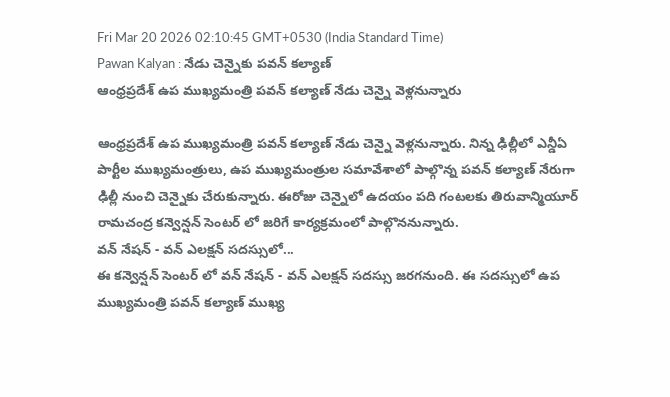Fri Mar 20 2026 02:10:45 GMT+0530 (India Standard Time)
Pawan Kalyan : నేడు చెన్నైకు పవన్ కల్యాణ్
ఆంధ్రప్రదేశ్ ఉప ముఖ్యమంత్రి పవన్ కల్యాణ్ నేడు చెన్నై వెళ్లనున్నారు

ఆంధ్రప్రదేశ్ ఉప ముఖ్యమంత్రి పవన్ కల్యాణ్ నేడు చెన్నై వెళ్లనున్నారు. నిన్న ఢిల్లీలో ఎన్డీఏ పార్టీల ముఖ్యమంత్రులు, ఉప ముఖ్యమంత్రుల సమావేశాలో పాల్గొన్న పవన్ కల్యాణ్ నేరుగా ఢిల్లీ నుంచి చెన్నైకు చేరుకున్నారు. ఈరోజు చెన్నైలో ఉదయం పది గంటలకు తిరువాన్మియూర్ రామచంద్ర కన్వెన్షన్ సెంటర్ లో జరిగే కార్యక్రమంలో పాల్గొననున్నారు.
వన్ నేషన్ - వన్ ఎలక్షన్ సదస్సులో...
ఈ కన్వెన్షన్ సెంటర్ లో వన్ నేషన్ - వన్ ఎలక్షన్ సదస్సు జరగనుంది. ఈ సదస్సులో ఉప ముఖ్యమంత్రి పవన్ కల్యాణ్ ముఖ్య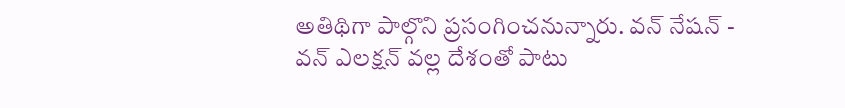అతిథిగా పాల్గొని ప్రసంగించనున్నారు. వన్ నేషన్ - వన్ ఎలక్షన్ వల్ల దేశంతో పాటు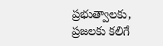ప్రభుత్వాలకు, ప్రజలకు కలిగే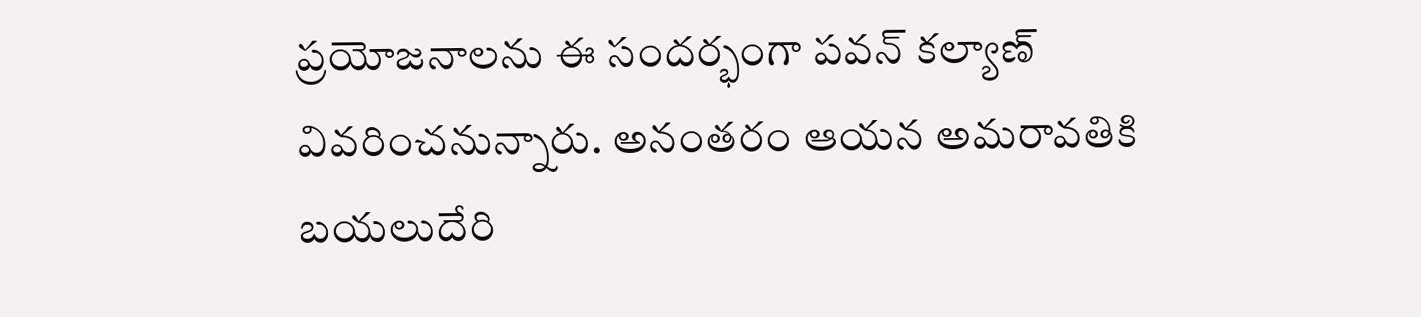ప్రయోజనాలను ఈ సందర్భంగా పవన్ కల్యాణ్ వివరించనున్నారు. అనంతరం ఆయన అమరావతికి బయలుదేరి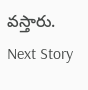వస్తారు.
Next Story